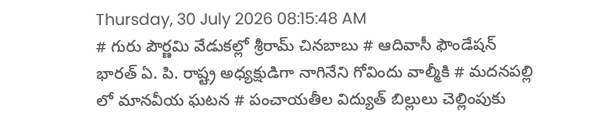Thursday, 30 July 2026 08:15:48 AM
# గురు పౌర్ణమి వేడుకల్లో శ్రీరామ్ చినబాబు # ఆదివాసీ ఫౌండేషన్ భారత్ ఏ. పి. రాష్ట్ర అధ్యక్షుడిగా నాగినేని గోవిందు వాల్మీకి # మదనపల్లి లో మానవీయ ఘటన # పంచాయతీల విద్యుత్ బిల్లులు చెల్లింపుకు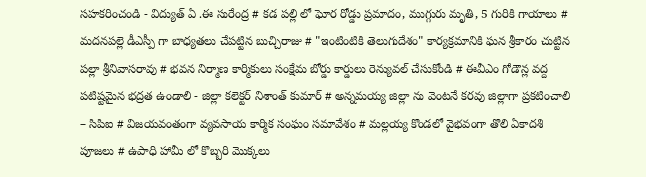సహకరించండి - విద్యుత్ ఏ .ఈ సురేంద్ర # కడ పల్లి లో ఘోర రోడ్డు ప్రమాదం, ముగ్గురు మృతి, 5 గురికి గాయాలు # మదనపల్లె డీఎస్పీ గా బాధ్యతలు చేపట్టిన బుచ్చిరాజు # "ఇంటింటికి తెలుగుదేశం" కార్యక్రమానికి ఘన శ్రీకారం చుట్టిన పల్లా శ్రీనివాసరావు # భవన నిర్మాణ కార్మికులు సంక్షేమ బోర్డు కార్డులు రెన్యువల్ చేసుకోండి # ఈవీఎం గోడౌన్ల వద్ద పటిష్టమైన భద్రత ఉండాలి - జిల్లా కలెక్టర్ నిశాంత్ కుమార్ # అన్నమయ్య జిల్లా ను వెంటనే కరవు జిల్లాగా ప్రకటించాలి – సిపిఐ # విజయవంతంగా వ్యవసాయ కార్మిక సంఘం సమావేశం # మల్లయ్య కొండలో వైభవంగా తొలి ఏకాదశి పూజలు # ఉపాధి హామీ లో కొబ్బరి మొక్కలు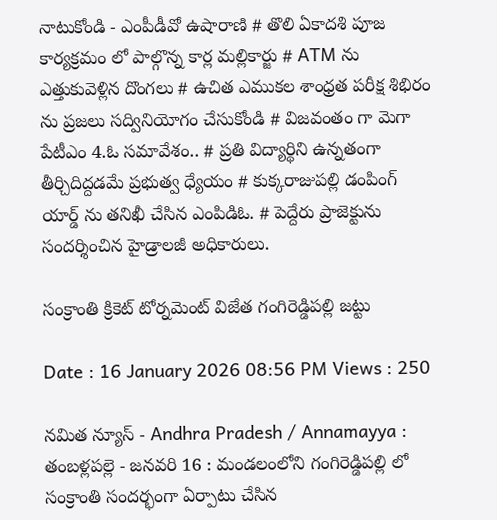నాటుకోండి - ఎంపీడీవో ఉషారాణి # తొలి ఏకాదశి పూజ కార్యక్రమం లో పాల్గొన్న కార్ల మల్లికార్జు # ATM ను ఎత్తుకువెళ్లిన దొంగలు # ఉచిత ఎముకల శాంధ్రత పరీక్ష శిభిరం ను ప్రజలు సద్వినియోగం చేసుకోండి # విజవంతం గా మెగా పేటీఎం 4.ఓ సమావేశం.. # ప్రతి విద్యార్థిని ఉన్నతంగా తీర్చిదిద్దడమే ప్రభుత్వ ధ్యేయం # కుక్కరాజుపల్లి డంపింగ్ యార్డ్ ను తనిఖీ చేసిన ఎంపిడిఓ. # పెద్దేరు ప్రాజెక్టును సందర్శించిన హైడ్రాలజీ అధికారులు.

సంక్రాంతి క్రికెట్ టోర్నమెంట్ విజేత గంగిరెడ్డిపల్లి జట్టు

Date : 16 January 2026 08:56 PM Views : 250

నమిత న్యూస్ - Andhra Pradesh / Annamayya : తంబళ్లపల్లె - జనవరి 16 : మండలంలోని గంగిరెడ్డిపల్లి లో సంక్రాంతి సందర్భంగా ఏర్పాటు చేసిన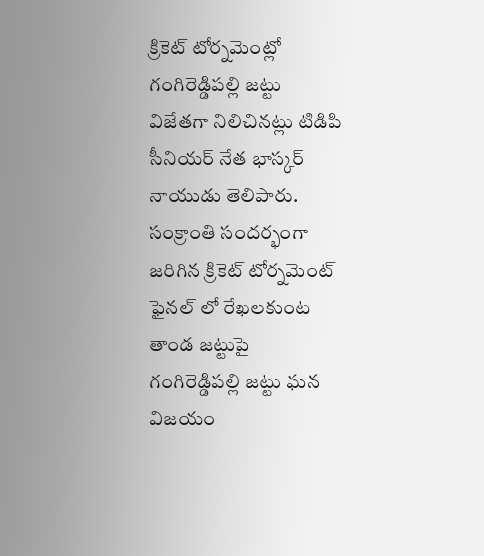క్రికెట్ టోర్నమెంట్లో గంగిరెడ్డిపల్లి జట్టు విజేతగా నిలిచినట్లు టిడిపి సీనియర్ నేత భాస్కర్ నాయుడు తెలిపారు. సంక్రాంతి సందర్భంగా జరిగిన క్రికెట్ టోర్నమెంట్ ఫైనల్ లో రేఖలకుంట తాండ జట్టుపై గంగిరెడ్డిపల్లి జట్టు ఘన విజయం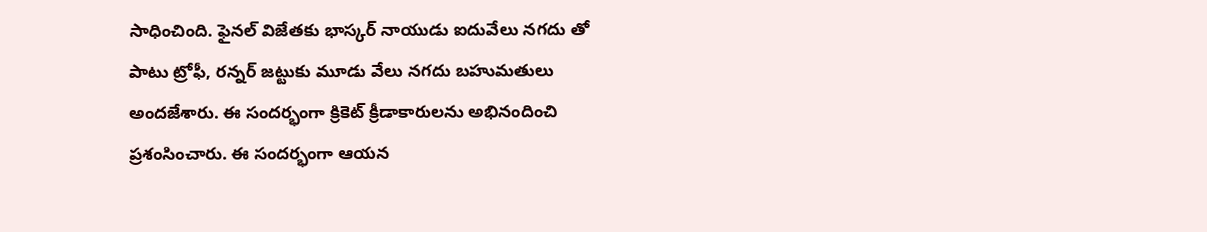సాధించింది. ఫైనల్ విజేతకు భాస్కర్ నాయుడు ఐదువేలు నగదు తో పాటు ట్రోఫీ, రన్నర్ జట్టుకు మూడు వేలు నగదు బహుమతులు అందజేశారు. ఈ సందర్భంగా క్రికెట్ క్రీడాకారులను అభినందించి ప్రశంసించారు. ఈ సందర్భంగా ఆయన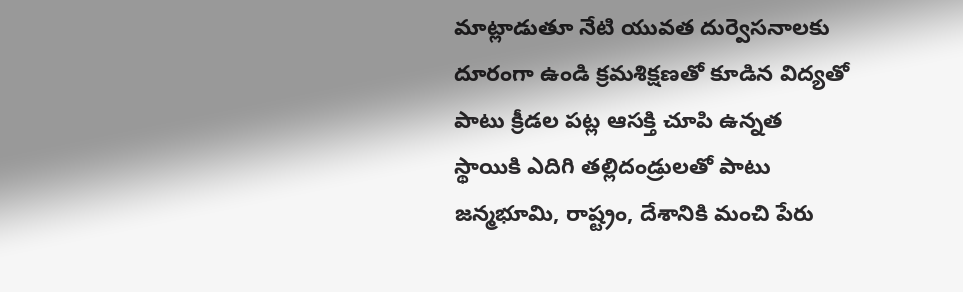మాట్లాడుతూ నేటి యువత దుర్వెసనాలకు దూరంగా ఉండి క్రమశిక్షణతో కూడిన విద్యతో పాటు క్రీడల పట్ల ఆసక్తి చూపి ఉన్నత స్థాయికి ఎదిగి తల్లిదండ్రులతో పాటు జన్మభూమి, రాష్ట్రం, దేశానికి మంచి పేరు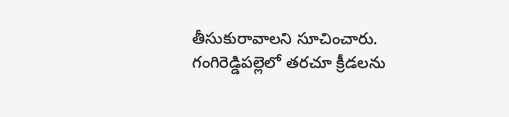తీసుకురావాలని సూచించారు. గంగిరెడ్డిపల్లెలో తరచూ క్రీడలను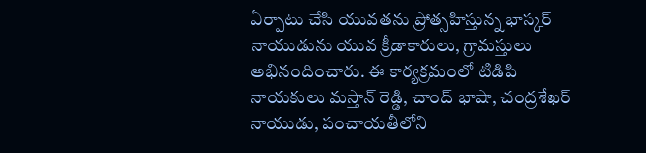ఏర్పాటు చేసి యువతను ప్రోత్సహిస్తున్న భాస్కర్ నాయుడును యువ క్రీడాకారులు, గ్రామస్తులు అభినందించారు. ఈ కార్యక్రమంలో టిడిపి నాయకులు మస్తాన్ రెడ్డి, చాంద్ భాషా, చంద్రశేఖర్ నాయుడు, పంచాయతీలోని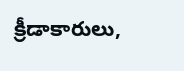క్రీడాకారులు,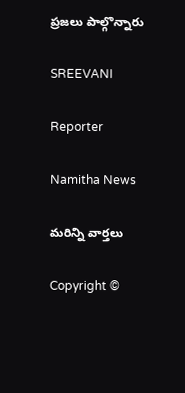ప్రజలు పాల్గొన్నారు

SREEVANI

Reporter

Namitha News

మరిన్ని వార్తలు

Copyright ©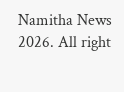Namitha News 2026. All right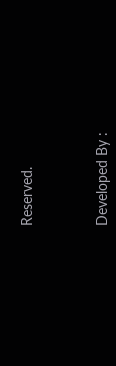Reserved.



Developed By :